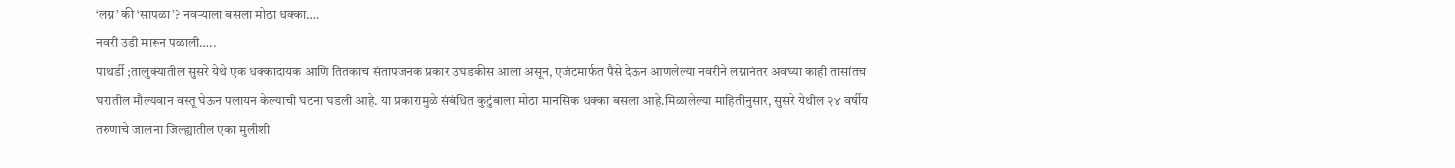‘लग्न’ की ‘सापळा’? नवऱ्याला बसला मोठा धक्का….
नवरी उडी मारून पळाली…..
पाथर्डी ;तालुक्यातील सुसरे येथे एक धक्कादायक आणि तितकाच संतापजनक प्रकार उघडकीस आला असून, एजंटमार्फत पैसे देऊन आणलेल्या नवरीने लग्नानंतर अवघ्या काही तासांतच घरातील मौल्यवान वस्तू घेऊन पलायन केल्याची घटना घडली आहे. या प्रकारामुळे संबंधित कुटुंबाला मोठा मानसिक धक्का बसला आहे.मिळालेल्या माहितीनुसार, सुसरे येथील २४ वर्षीय तरुणाचे जालना जिल्ह्यातील एका मुलीशी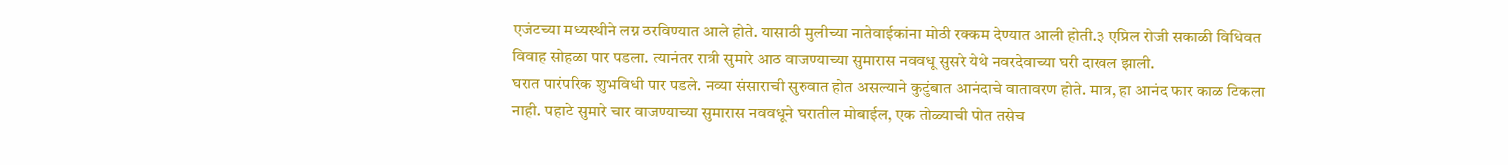एजंटच्या मध्यस्थीने लग्न ठरविण्यात आले होते. यासाठी मुलीच्या नातेवाईकांना मोठी रक्कम देण्यात आली होती.३ एप्रिल रोजी सकाळी विधिवत विवाह सोहळा पार पडला. त्यानंतर रात्री सुमारे आठ वाजण्याच्या सुमारास नववधू सुसरे येथे नवरदेवाच्या घरी दाखल झाली.
घरात पारंपरिक शुभविधी पार पडले. नव्या संसाराची सुरुवात होत असल्याने कुटुंबात आनंदाचे वातावरण होते. मात्र, हा आनंद फार काळ टिकला नाही. पहाटे सुमारे चार वाजण्याच्या सुमारास नववधूने घरातील मोबाईल, एक तोळ्याची पोत तसेच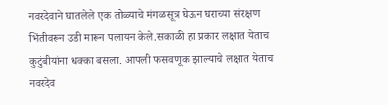नवरदेवाने घातलेले एक तोळ्याचे मंगळसूत्र घेऊन घराच्या संरक्षण भिंतीवरून उडी मारून पलायन केले.सकाळी हा प्रकार लक्षात येताच कुटुंबीयांना धक्का बसला. आपली फसवणूक झाल्याचे लक्षात येताच नवरदेव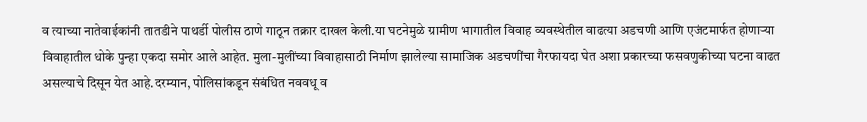व त्याच्या नातेवाईकांनी तातडीने पाथर्डी पोलीस ठाणे गाठून तक्रार दाखल केली.या घटनेमुळे ग्रामीण भागातील विवाह व्यवस्थेतील वाढत्या अडचणी आणि एजंटमार्फत होणाऱ्या विवाहातील धोके पुन्हा एकदा समोर आले आहेत. मुला-मुलींच्या विवाहासाठी निर्माण झालेल्या सामाजिक अडचणींचा गैरफायदा घेत अशा प्रकारच्या फसवणुकीच्या घटना वाढत असल्याचे दिसून येत आहे.दरम्यान, पोलिसांकडून संबंधित नववधू व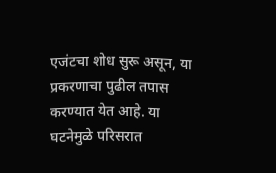एजंटचा शोध सुरू असून, या प्रकरणाचा पुढील तपास करण्यात येत आहे. या घटनेमुळे परिसरात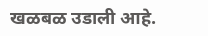खळबळ उडाली आहे.